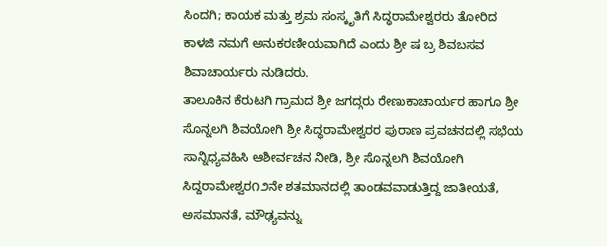ಸಿಂದಗಿ; ಕಾಯಕ ಮತ್ತು ಶ್ರಮ ಸಂಸ್ಕೃತಿಗೆ ಸಿದ್ಧರಾಮೇಶ್ವರರು ತೋರಿದ ಕಾಳಜಿ ನಮಗೆ ಅನುಕರಣೀಯವಾಗಿದೆ ಎಂದು ಶ್ರೀ ಷ ಬ್ರ ಶಿವಬಸವ ಶಿವಾಚಾರ್ಯರು ನುಡಿದರು.
ತಾಲೂಕಿನ ಕೆರುಟಗಿ ಗ್ರಾಮದ ಶ್ರೀ ಜಗದ್ಗರು ರೇಣುಕಾಚಾರ್ಯರ ಹಾಗೂ ಶ್ರೀ ಸೊನ್ನಲಗಿ ಶಿವಯೋಗಿ ಶ್ರೀ ಸಿದ್ಧರಾಮೇಶ್ವರರ ಪುರಾಣ ಪ್ರವಚನದಲ್ಲಿ ಸಭೆಯ ಸಾನ್ನಿಧ್ಯವಹಿಸಿ ಆಶೀರ್ವಚನ ನೀಡಿ, ಶ್ರೀ ಸೊನ್ನಲಗಿ ಶಿವಯೋಗಿ ಸಿದ್ದರಾಮೇಶ್ವರ೧೨ನೇ ಶತಮಾನದಲ್ಲಿ ತಾಂಡವವಾಡುತ್ತಿದ್ದ ಜಾತೀಯತೆ, ಅಸಮಾನತೆ, ಮೌಢ್ಯವನ್ನು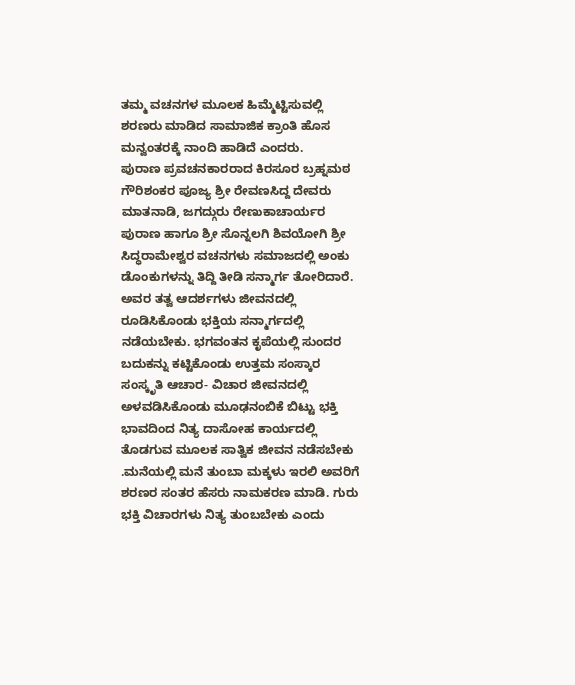ತಮ್ಮ ವಚನಗಳ ಮೂಲಕ ಹಿಮ್ಮೆಟ್ಟಿಸುವಲ್ಲಿ ಶರಣರು ಮಾಡಿದ ಸಾಮಾಜಿಕ ಕ್ರಾಂತಿ ಹೊಸ ಮನ್ವಂತರಕ್ಕೆ ನಾಂದಿ ಹಾಡಿದೆ ಎಂದರು.
ಪುರಾಣ ಪ್ರವಚನಕಾರರಾದ ಕಿರಸೂರ ಬ್ರಹ್ನಮಠ ಗೌರಿಶಂಕರ ಪೂಜ್ಯ ಶ್ರೀ ರೇವಣಸಿದ್ದ ದೇವರು ಮಾತನಾಡಿ, ಜಗದ್ಗುರು ರೇಣುಕಾಚಾರ್ಯರ ಪುರಾಣ ಹಾಗೂ ಶ್ರೀ ಸೊನ್ನಲಗಿ ಶಿವಯೋಗಿ ಶ್ರೀ ಸಿದ್ಧರಾಮೇಶ್ವರ ವಚನಗಳು ಸಮಾಜದಲ್ಲಿ ಅಂಕು ಡೊಂಕುಗಳನ್ನು ತಿದ್ದಿ ತೀಡಿ ಸನ್ಮಾರ್ಗ ತೋರಿದಾರೆ. ಅವರ ತತ್ವ ಆದರ್ಶಗಳು ಜೀವನದಲ್ಲಿ ರೂಡಿಸಿಕೊಂಡು ಭಕ್ತಿಯ ಸನ್ಮಾರ್ಗದಲ್ಲಿ ನಡೆಯಬೇಕು. ಭಗವಂತನ ಕೃಪೆಯಲ್ಲಿ ಸುಂದರ ಬದುಕನ್ನು ಕಟ್ಟಿಕೊಂಡು ಉತ್ತಮ ಸಂಸ್ಕಾರ ಸಂಸ್ಕೃತಿ ಆಚಾರ- ವಿಚಾರ ಜೀವನದಲ್ಲಿ ಅಳವಡಿಸಿಕೊಂಡು ಮೂಢನಂಬಿಕೆ ಬಿಟ್ಟು ಭಕ್ತಿ ಭಾವದಿಂದ ನಿತ್ಯ ದಾಸೋಹ ಕಾರ್ಯದಲ್ಲಿ ತೊಡಗುವ ಮೂಲಕ ಸಾತ್ವಿಕ ಜೀವನ ನಡೆಸಬೇಕು .ಮನೆಯಲ್ಲಿ ಮನೆ ತುಂಬಾ ಮಕ್ಕಳು ಇರಲಿ ಅವರಿಗೆ ಶರಣರ ಸಂತರ ಹೆಸರು ನಾಮಕರಣ ಮಾಡಿ. ಗುರು ಭಕ್ತಿ ವಿಚಾರಗಳು ನಿತ್ಯ ತುಂಬಬೇಕು ಎಂದು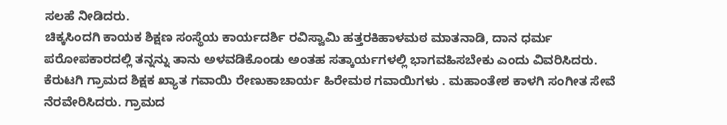ಸಲಹೆ ನೀಡಿದರು.
ಚಿಕ್ಕಸಿಂದಗಿ ಕಾಯಕ ಶಿಕ್ಷಣ ಸಂಸ್ಥೆಯ ಕಾರ್ಯದರ್ಶಿ ರವಿಸ್ವಾಮಿ ಹತ್ತರಕಿಹಾಳಮಠ ಮಾತನಾಡಿ, ದಾನ ಧರ್ಮ ಪರೋಪಕಾರದಲ್ಲಿ ತನ್ನನ್ನು ತಾನು ಅಳವಡಿಕೊಂಡು ಅಂತಹ ಸತ್ಕಾರ್ಯಗಳಲ್ಲಿ ಭಾಗವಹಿಸಬೇಕು ಎಂದು ವಿವರಿಸಿದರು.
ಕೆರುಟಗಿ ಗ್ರಾಮದ ಶಿಕ್ಷಕ ಖ್ಯಾತ ಗವಾಯಿ ರೇಣುಕಾಚಾರ್ಯ ಹಿರೇಮಠ ಗವಾಯಿಗಳು . ಮಹಾಂತೇಶ ಕಾಳಗಿ ಸಂಗೀತ ಸೇವೆ ನೆರವೇರಿಸಿದರು. ಗ್ರಾಮದ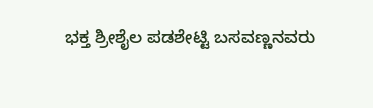ಭಕ್ತ ಶ್ರೀಶೈಲ ಪಡಶೇಟ್ಟಿ ಬಸವಣ್ಣನವರು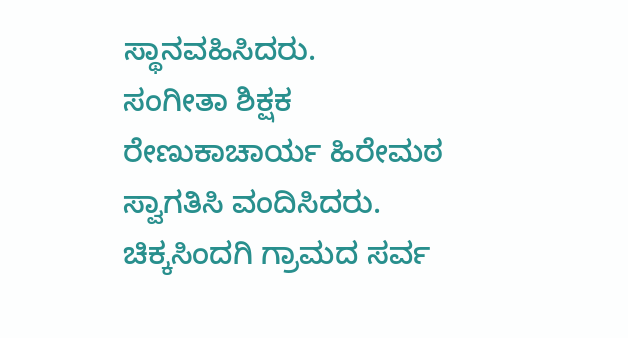ಸ್ಥಾನವಹಿಸಿದರು.
ಸಂಗೀತಾ ಶಿಕ್ಷಕ ರೇಣುಕಾಚಾರ್ಯ ಹಿರೇಮಠ ಸ್ವಾಗತಿಸಿ ವಂದಿಸಿದರು. ಚಿಕ್ಕಸಿಂದಗಿ ಗ್ರಾಮದ ಸರ್ವ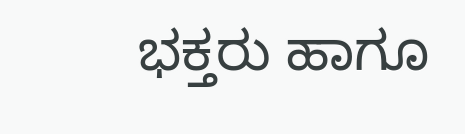ಭಕ್ತರು ಹಾಗೂ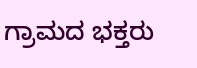ಗ್ರಾಮದ ಭಕ್ತರು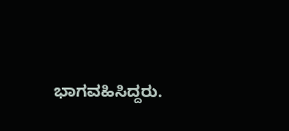ಭಾಗವಹಿಸಿದ್ದರು.